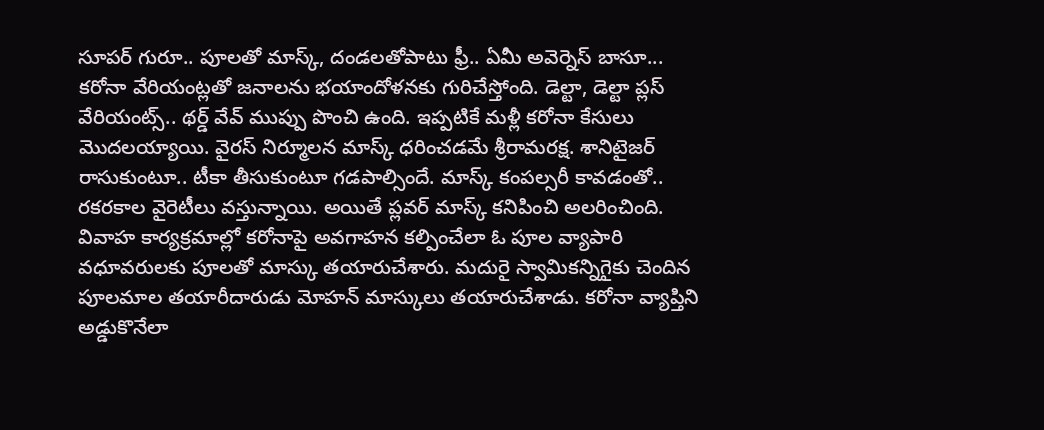సూపర్ గురూ.. పూలతో మాస్క్, దండలతోపాటు ఫ్రీ.. ఏమీ అవెర్నెస్ బాసూ...
కరోనా వేరియంట్లతో జనాలను భయాందోళనకు గురిచేస్తోంది. డెల్టా, డెల్టా ప్లస్ వేరియంట్స్.. థర్డ్ వేవ్ ముప్పు పొంచి ఉంది. ఇప్పటికే మళ్లీ కరోనా కేసులు మొదలయ్యాయి. వైరస్ నిర్మూలన మాస్క్ ధరించడమే శ్రీరామరక్ష. శానిటైజర్ రాసుకుంటూ.. టీకా తీసుకుంటూ గడపాల్సిందే. మాస్క్ కంపల్సరీ కావడంతో.. రకరకాల వైరెటీలు వస్తున్నాయి. అయితే ప్లవర్ మాస్క్ కనిపించి అలరించింది.
వివాహ కార్యక్రమాల్లో కరోనాపై అవగాహన కల్పించేలా ఓ పూల వ్యాపారి వధూవరులకు పూలతో మాస్కు తయారుచేశారు. మదురై స్వామికన్నిగైకు చెందిన పూలమాల తయారీదారుడు మోహన్ మాస్కులు తయారుచేశాడు. కరోనా వ్యాప్తిని అడ్డుకొనేలా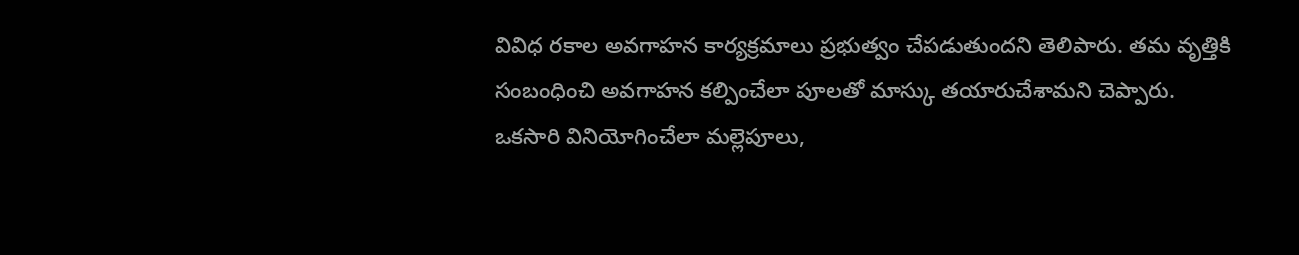వివిధ రకాల అవగాహన కార్యక్రమాలు ప్రభుత్వం చేపడుతుందని తెలిపారు. తమ వృత్తికి సంబంధించి అవగాహన కల్పించేలా పూలతో మాస్కు తయారుచేశామని చెప్పారు. ఒకసారి వినియోగించేలా మల్లెపూలు,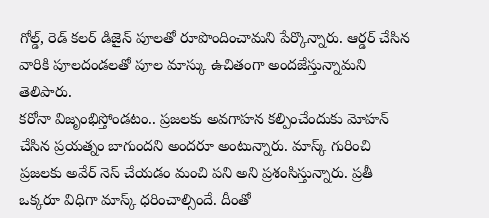గోల్డ్, రెడ్ కలర్ డిజైన్ పూలతో రూపొందించామని పేర్కొన్నారు. ఆర్డర్ చేసిన వారికి పూలదండలతో పూల మాస్కు ఉచితంగా అందజేస్తున్నామని తెలిపారు.
కరోనా విజృంభిస్తోండటం.. ప్రజలకు అవగాహన కల్పించేందుకు మోహన్ చేసిన ప్రయత్నం బాగుందని అందరూ అంటున్నారు. మాస్క్ గురించి ప్రజలకు అవేర్ నెస్ చేయడం మంచి పని అని ప్రశంసిస్తున్నారు. ప్రతీ ఒక్కరూ విధిగా మాస్క్ ధరించాల్సిందే. దీంతో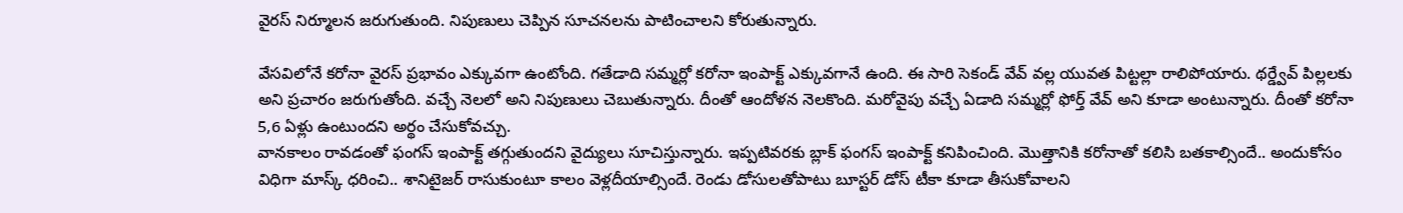వైరస్ నిర్మూలన జరుగుతుంది. నిపుణులు చెప్పిన సూచనలను పాటించాలని కోరుతున్నారు.

వేసవిలోనే కరోనా వైరస్ ప్రభావం ఎక్కువగా ఉంటోంది. గతేడాది సమ్మర్లో కరోనా ఇంపాక్ట్ ఎక్కువగానే ఉంది. ఈ సారి సెకండ్ వేవ్ వల్ల యువత పిట్టల్లా రాలిపోయారు. థర్డ్వేవ్ పిల్లలకు అని ప్రచారం జరుగుతోంది. వచ్చే నెలలో అని నిపుణులు చెబుతున్నారు. దీంతో ఆందోళన నెలకొంది. మరోవైపు వచ్చే ఏడాది సమ్మర్లో ఫోర్త్ వేవ్ అని కూడా అంటున్నారు. దీంతో కరోనా 5,6 ఏళ్లు ఉంటుందని అర్థం చేసుకోవచ్చు.
వానకాలం రావడంతో ఫంగస్ ఇంపాక్ట్ తగ్గుతుందని వైద్యులు సూచిస్తున్నారు. ఇప్పటివరకు బ్లాక్ ఫంగస్ ఇంపాక్ట్ కనిపించింది. మొత్తానికి కరోనాతో కలిసి బతకాల్సిందే.. అందుకోసం విధిగా మాస్క్ ధరించి.. శానిటైజర్ రాసుకుంటూ కాలం వెళ్లదీయాల్సిందే. రెండు డోసులతోపాటు బూస్టర్ డోస్ టీకా కూడా తీసుకోవాలని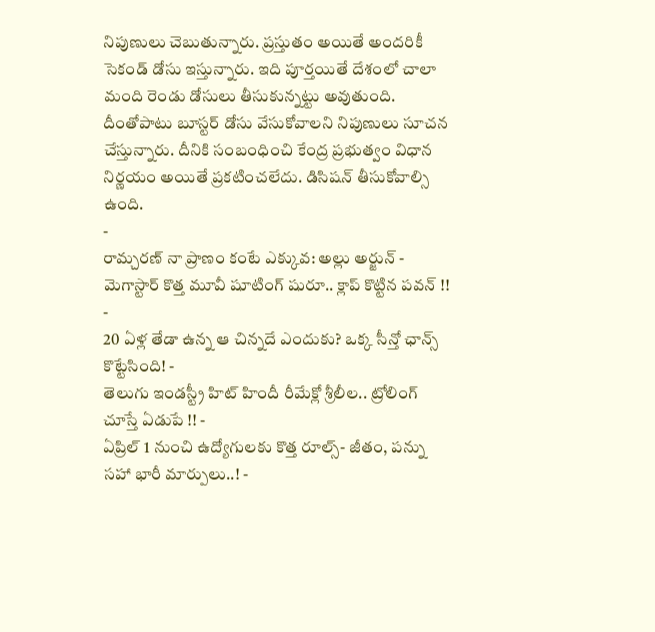నిపుణులు చెబుతున్నారు. ప్రస్తుతం అయితే అందరికీ సెకండ్ డోసు ఇస్తున్నారు. ఇది పూర్తయితే దేశంలో చాలా మంది రెండు డోసులు తీసుకున్నట్టు అవుతుంది. దీంతోపాటు బూస్టర్ డోసు వేసుకోవాలని నిపుణులు సూచన చేస్తున్నారు. దీనికి సంబంధించి కేంద్ర ప్రభుత్వం విధాన నిర్ణయం అయితే ప్రకటించలేదు. డిసిషన్ తీసుకోవాల్సి ఉంది.
-
రామ్చరణ్ నా ప్రాణం కంటే ఎక్కువ: అల్లు అర్జున్ -
మెగాస్టార్ కొత్త మూవీ షూటింగ్ షురూ.. క్లాప్ కొట్టిన పవన్ !! -
20 ఏళ్ల తేడా ఉన్న ఆ చిన్నదే ఎందుకు? ఒక్క సీన్తో ఛాన్స్ కొట్టేసింది! -
తెలుగు ఇండస్ట్రీ హిట్ హిందీ రీమేక్లో శ్రీలీల.. ట్రోలింగ్ చూస్తే ఏడుపే !! -
ఏప్రిల్ 1 నుంచి ఉద్యోగులకు కొత్త రూల్స్- జీతం, పన్ను సహా భారీ మార్పులు..! -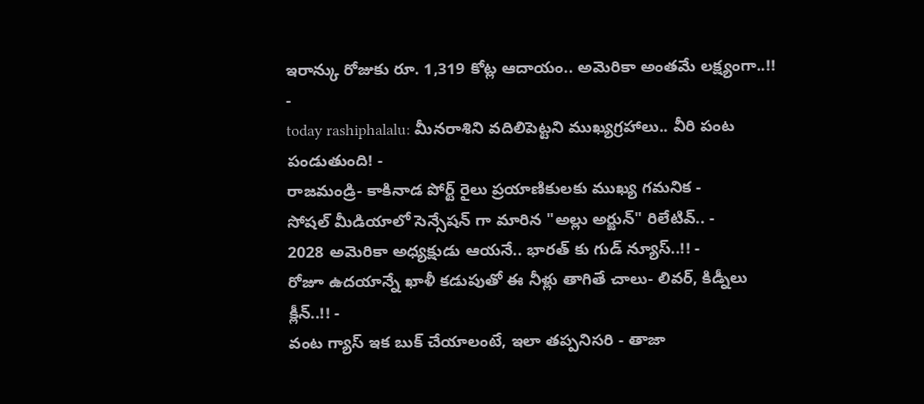ఇరాన్కు రోజుకు రూ. 1,319 కోట్ల ఆదాయం.. అమెరికా అంతమే లక్ష్యంగా..!! -
today rashiphalalu: మీనరాశిని వదిలిపెట్టని ముఖ్యగ్రహాలు.. వీరి పంట పండుతుంది! -
రాజమండ్రి- కాకినాడ పోర్ట్ రైలు ప్రయాణికులకు ముఖ్య గమనిక -
సోషల్ మీడియాలో సెన్సేషన్ గా మారిన "అల్లు అర్జున్" రిలేటివ్.. -
2028 అమెరికా అధ్యక్షుడు ఆయనే.. భారత్ కు గుడ్ న్యూస్..!! -
రోజూ ఉదయాన్నే ఖాళీ కడుపుతో ఈ నీళ్లు తాగితే చాలు- లివర్, కిడ్నీలు క్లీన్..!! -
వంట గ్యాస్ ఇక బుక్ చేయాలంటే, ఇలా తప్పనిసరి - తాజా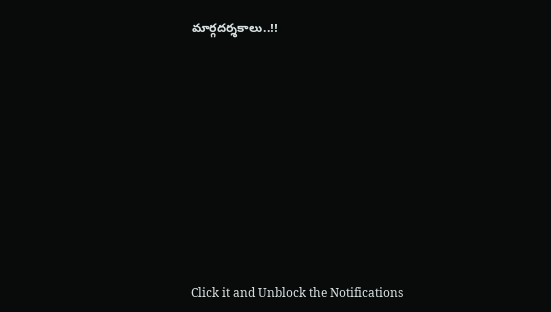మార్గదర్శకాలు..!!












Click it and Unblock the Notifications